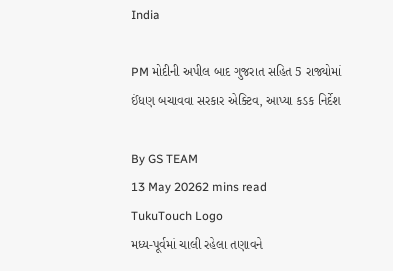India

PM મોદીની અપીલ બાદ ગુજરાત સહિત 5 રાજ્યોમાં ઈંધણ બચાવવા સરકાર એક્ટિવ, આપ્યા કડક નિર્દેશ

By GS TEAM
13 May 20262 mins read
TukuTouch Logo
મધ્ય-પૂર્વમાં ચાલી રહેલા તણાવને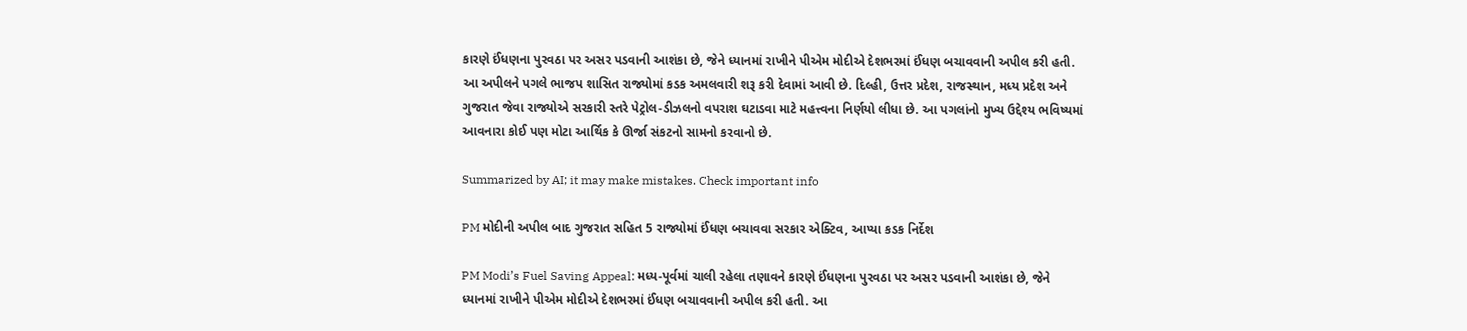કારણે ઈંધણના પુરવઠા પર અસર પડવાની આશંકા છે, જેને ધ્યાનમાં રાખીને પીએમ મોદીએ દેશભરમાં ઈંધણ બચાવવાની અપીલ કરી હતી. આ અપીલને પગલે ભાજપ શાસિત રાજ્યોમાં કડક અમલવારી શરૂ કરી દેવામાં આવી છે. દિલ્હી, ઉત્તર પ્રદેશ, રાજસ્થાન, મધ્ય પ્રદેશ અને ગુજરાત જેવા રાજ્યોએ સરકારી સ્તરે પેટ્રોલ-ડીઝલનો વપરાશ ઘટાડવા માટે મહત્ત્વના નિર્ણયો લીધા છે. આ પગલાંનો મુખ્ય ઉદ્દેશ્ય ભવિષ્યમાં આવનારા કોઈ પણ મોટા આર્થિક કે ઊર્જા સંકટનો સામનો કરવાનો છે.

Summarized by AI; it may make mistakes. Check important info

PM મોદીની અપીલ બાદ ગુજરાત સહિત 5 રાજ્યોમાં ઈંધણ બચાવવા સરકાર એક્ટિવ, આપ્યા કડક નિર્દેશ

PM Modi’s Fuel Saving Appeal: મધ્ય-પૂર્વમાં ચાલી રહેલા તણાવને કારણે ઈંધણના પુરવઠા પર અસર પડવાની આશંકા છે, જેને ધ્યાનમાં રાખીને પીએમ મોદીએ દેશભરમાં ઈંધણ બચાવવાની અપીલ કરી હતી. આ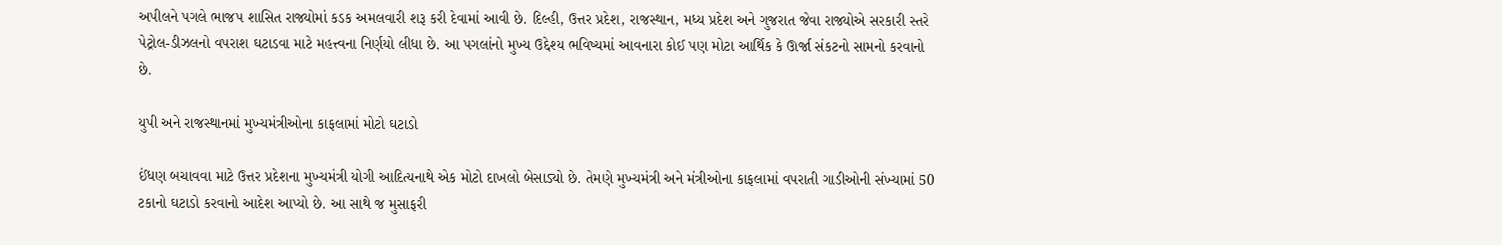અપીલને પગલે ભાજપ શાસિત રાજ્યોમાં કડક અમલવારી શરૂ કરી દેવામાં આવી છે. દિલ્હી, ઉત્તર પ્રદેશ, રાજસ્થાન, મધ્ય પ્રદેશ અને ગુજરાત જેવા રાજ્યોએ સરકારી સ્તરે પેટ્રોલ-ડીઝલનો વપરાશ ઘટાડવા માટે મહત્ત્વના નિર્ણયો લીધા છે. આ પગલાંનો મુખ્ય ઉદ્દેશ્ય ભવિષ્યમાં આવનારા કોઈ પણ મોટા આર્થિક કે ઊર્જા સંકટનો સામનો કરવાનો છે.

યુપી અને રાજસ્થાનમાં મુખ્યમંત્રીઓના કાફલામાં મોટો ઘટાડો

ઈંધણ બચાવવા માટે ઉત્તર પ્રદેશના મુખ્યમંત્રી યોગી આદિત્યનાથે એક મોટો દાખલો બેસાડ્યો છે. તેમણે મુખ્યમંત્રી અને મંત્રીઓના કાફલામાં વપરાતી ગાડીઓની સંખ્યામાં 50 ટકાનો ઘટાડો કરવાનો આદેશ આપ્યો છે. આ સાથે જ મુસાફરી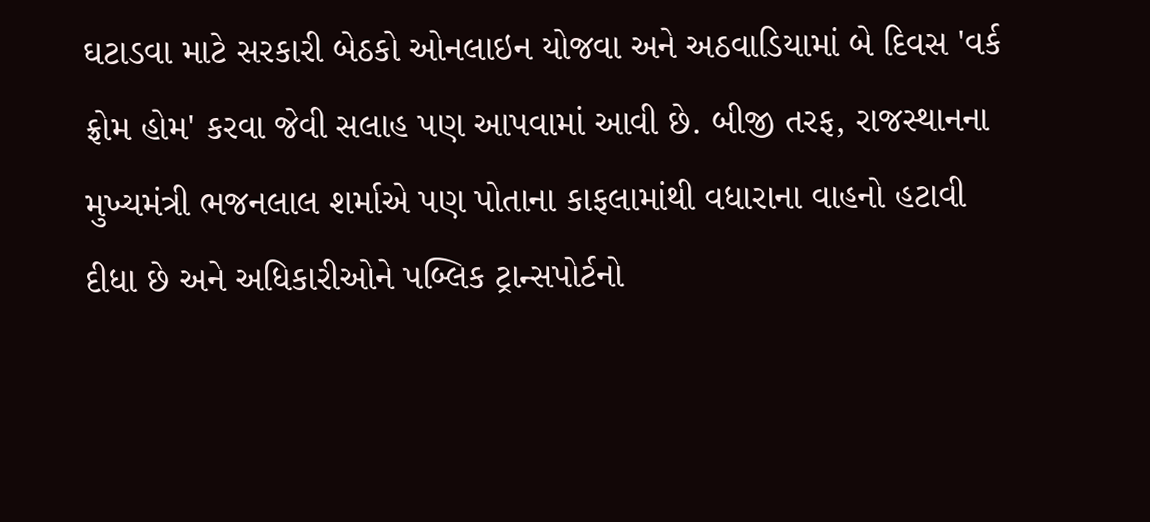ઘટાડવા માટે સરકારી બેઠકો ઓનલાઇન યોજવા અને અઠવાડિયામાં બે દિવસ 'વર્ક ફ્રોમ હોમ' કરવા જેવી સલાહ પણ આપવામાં આવી છે. બીજી તરફ, રાજસ્થાનના મુખ્યમંત્રી ભજનલાલ શર્માએ પણ પોતાના કાફલામાંથી વધારાના વાહનો હટાવી દીધા છે અને અધિકારીઓને પબ્લિક ટ્રાન્સપોર્ટનો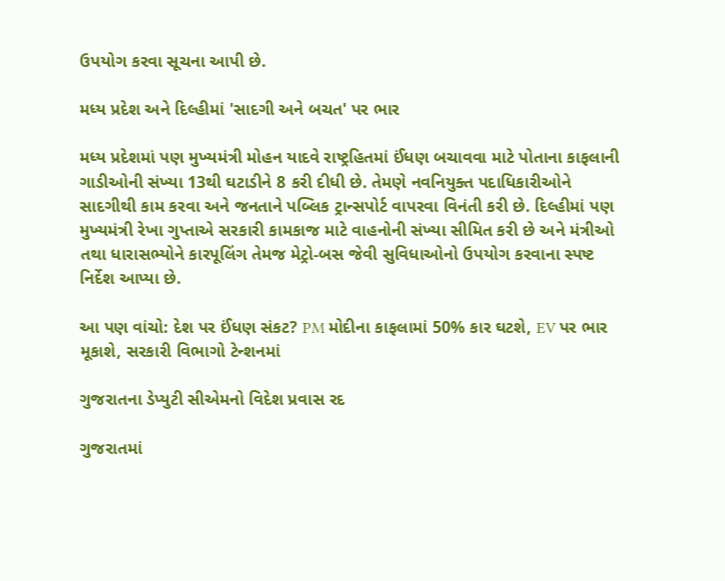ઉપયોગ કરવા સૂચના આપી છે.

મધ્ય પ્રદેશ અને દિલ્હીમાં 'સાદગી અને બચત' પર ભાર

મધ્ય પ્રદેશમાં પણ મુખ્યમંત્રી મોહન યાદવે રાષ્ટ્રહિતમાં ઈંધણ બચાવવા માટે પોતાના કાફલાની ગાડીઓની સંખ્યા 13થી ઘટાડીને 8 કરી દીધી છે. તેમણે નવનિયુક્ત પદાધિકારીઓને સાદગીથી કામ કરવા અને જનતાને પબ્લિક ટ્રાન્સપોર્ટ વાપરવા વિનંતી કરી છે. દિલ્હીમાં પણ મુખ્યમંત્રી રેખા ગુપ્તાએ સરકારી કામકાજ માટે વાહનોની સંખ્યા સીમિત કરી છે અને મંત્રીઓ તથા ધારાસભ્યોને કારપૂલિંગ તેમજ મેટ્રો-બસ જેવી સુવિધાઓનો ઉપયોગ કરવાના સ્પષ્ટ નિર્દેશ આપ્યા છે.

આ પણ વાંચો: દેશ પર ઈંધણ સંકટ? PM મોદીના કાફલામાં 50% કાર ઘટશે, EV પર ભાર મૂકાશે, સરકારી વિભાગો ટેન્શનમાં

ગુજરાતના ડેપ્યુટી સીએમનો વિદેશ પ્રવાસ રદ

ગુજરાતમાં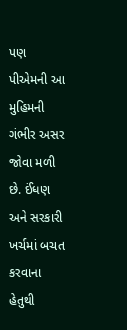પણ પીએમની આ મુહિમની ગંભીર અસર જોવા મળી છે. ઈંધણ અને સરકારી ખર્ચમાં બચત કરવાના હેતુથી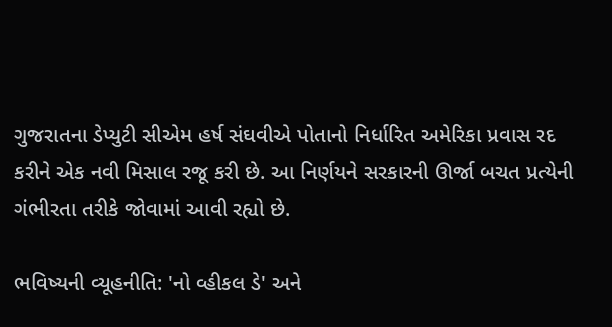ગુજરાતના ડેપ્યુટી સીએમ હર્ષ સંઘવીએ પોતાનો નિર્ધારિત અમેરિકા પ્રવાસ રદ કરીને એક નવી મિસાલ રજૂ કરી છે. આ નિર્ણયને સરકારની ઊર્જા બચત પ્રત્યેની ગંભીરતા તરીકે જોવામાં આવી રહ્યો છે.

ભવિષ્યની વ્યૂહનીતિ: 'નો વ્હીકલ ડે' અને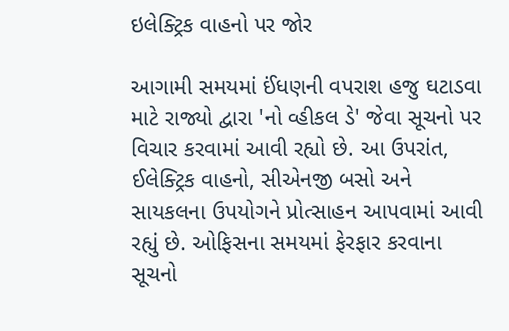ઇલેક્ટ્રિક વાહનો પર જોર

આગામી સમયમાં ઈંધણની વપરાશ હજુ ઘટાડવા માટે રાજ્યો દ્વારા 'નો વ્હીકલ ડે' જેવા સૂચનો પર વિચાર કરવામાં આવી રહ્યો છે. આ ઉપરાંત, ઈલેક્ટ્રિક વાહનો, સીએનજી બસો અને સાયકલના ઉપયોગને પ્રોત્સાહન આપવામાં આવી રહ્યું છે. ઓફિસના સમયમાં ફેરફાર કરવાના સૂચનો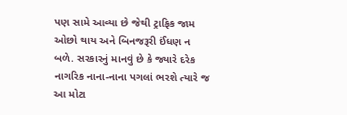પણ સામે આવ્યા છે જેથી ટ્રાફિક જામ ઓછો થાય અને બિનજરૂરી ઈંધણ ન બળે. સરકારનું માનવું છે કે જ્યારે દરેક નાગરિક નાના-નાના પગલાં ભરશે ત્યારે જ આ મોટા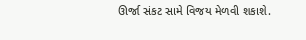ઊર્જા સંકટ સામે વિજય મેળવી શકાશે.